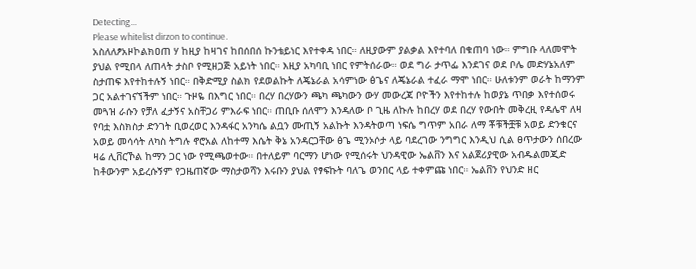Detecting...
Please whitelist dirzon to continue.
አስለለፆአዞኮልክዐጠ ሃ ከዚያ ከዛገና ከበሰበሰ ኩንቴይነር እየተቀዳ ነበር። ለዚያውም ያልቃል እየተባለ በቁጠባ ነው። ምግቡ ላለመሞት ያህል የሚበላ ለጠላት ታስቦ የሚዘጋጅ አይነት ነበር። እዚያ አካባቢ ነበር የምትሰራው። ወደ ግራ ታጥፌ እንደገና ወደ ቦሌ መድሃኔአለም ስታጠፍ እየተከተሉኝ ነበር። በቅድሚያ ስልክ የደወልኩት ለጄኔራል አሳምነው ፅጌና ለጄኔራል ተፈራ ማሞ ነበር። ሁለቱንም ወራት ከማንም ጋር አልተገናኘችም ነበር። ጉዞዬ በእግር ነበር። በረሃ በረሃውን ጫካ ጫካውን ውሃ መውረጃ ቦዮችን እየተከተሉ ከወያኔ ጥበቃ እየተሰወሩ መጓዝ ራሱን የቻለ ፈታኝና አስቸጋሪ ምእራፍ ነበር። ጠቢቡ ሰለሞን እንዳለው ቦ ጊዜ ለኩሉ ከበረሃ ወደ በረሃ የውበት መቅረዚ የዳሌዋ ለዛ የባቷ እስክስታ ድንገት ቢወረወር እንዳፋር አንካሴ ልቧን ሙጢኝ አልኩት እንዳትወጣ ነፍሴ ግጥም አበራ ለማ ቾቹችቿቹ አወይ ድንቁርና አወይ መሳሳት ለካስ ትግሉ ኖሮአል ለከተማ እሴት ቅኔ አንዳርጋቸው ፅጌ ሚንኦሶታ ላይ ባደረገው ንግግር እንዲህ ሲል ፀጥታውን ሰበረው ዛሬ ሊቨርኾል ከማን ጋር ነው የሚጫወተው። በተለይም ባርማን ሆነው የሚሰሩት ህንዳዊው ኤልቨን እና አልጀሪያዊው አብዱልመጂድ ከቶውንም አይረሱኝም የጋዜጠኛው ማስታወሻን እሩቡን ያህል የፃፍኩት ባለጌ ወንበር ላይ ተቀምጩ ነበር። ኤልቨን የህንድ ዘር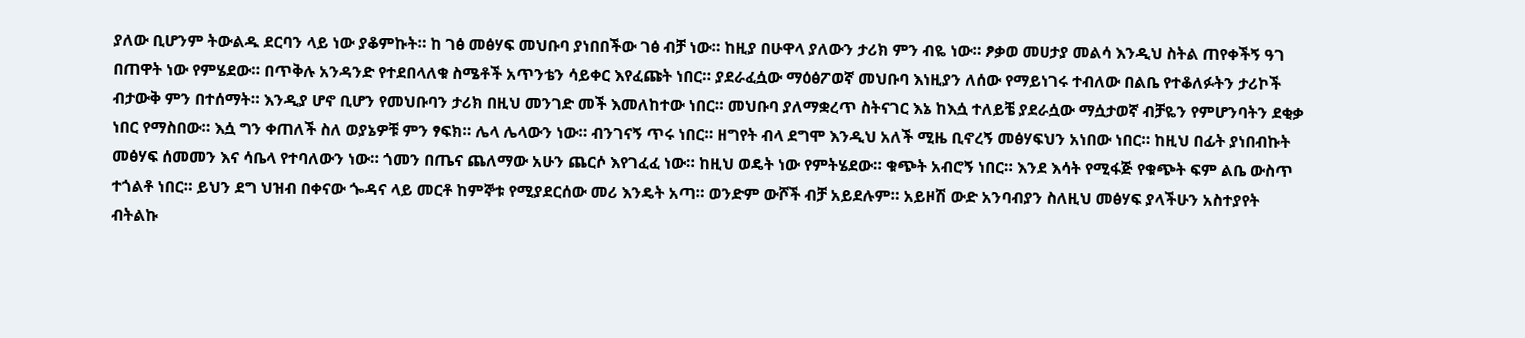ያለው ቢሆንም ትውልዱ ደርባን ላይ ነው ያቆምኩት። ከ ገፅ መፅሃፍ መህቡባ ያነበበችው ገፅ ብቻ ነው። ከዚያ በሁዋላ ያለውን ታሪክ ምን ብዬ ነው። ፆቃወ መሀታያ መልሳ እንዲህ ስትል ጠየቀችኝ ዓገ በጠዋት ነው የምሄደው። በጥቅሉ አንዳንድ የተደበላለቁ ስሜቶች አጥንቴን ሳይቀር እየፈጩት ነበር። ያደራፈሷው ማዕፅፖወኛ መህቡባ እነዚያን ለሰው የማይነገሩ ተብለው በልቤ የተቆለፉትን ታሪኮች ብታውቅ ምን በተሰማት። እንዲያ ሆኖ ቢሆን የመህቡባን ታሪክ በዚህ መንገድ መች እመለከተው ነበር። መህቡባ ያለማቋረጥ ስትናገር እኔ ከእሷ ተለይቼ ያደራሷው ማሷታወኛ ብቻዬን የምሆንባትን ደቂቃ ነበር የማስበው። እሷ ግን ቀጠለች ስለ ወያኔዎቹ ምን ፃፍክ። ሌላ ሌላውን ነው። ብንገናኝ ጥሩ ነበር። ዘግየት ብላ ደግሞ እንዲህ አለች ሚዜ ቢኖረኝ መፅሃፍህን አነበው ነበር። ከዚህ በፊት ያነበብኩት መፅሃፍ ሰመመን እና ሳቤላ የተባለውን ነው። ጎመን በጤና ጨለማው አሁን ጨርሶ እየገፈፈ ነው። ከዚህ ወዴት ነው የምትሄደው። ቁጭት አብሮኝ ነበር። እንደ እሳት የሚፋጅ የቁጭት ፍም ልቤ ውስጥ ተጎልቶ ነበር። ይህን ደግ ህዝብ በቀናው ጐዳና ላይ መርቶ ከምኞቱ የሚያደርሰው መሪ እንዴት አጣ። ወንድም ውሾች ብቻ አይደሉም። አይዞሽ ውድ አንባብያን ስለዚህ መፅሃፍ ያላችሁን አስተያየት ብትልኩ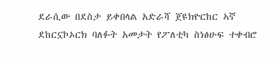ደራሲው በደስታ ይቀበላል አድራሻ ጀዩክዮርከር ኣኛ ደከርኗኮኦርክ ባለፉት አመታት የፖለቲካ ስነፅሁፍ ተቀብሮ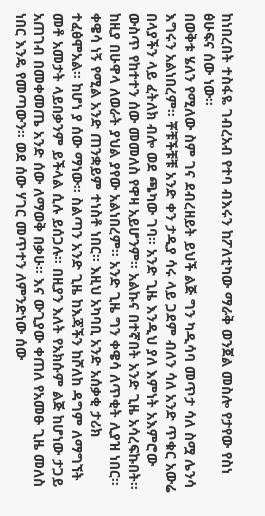ከነበረበት ተስፋዬ ገብረአብ የተባ ብእሩን ከፖለቲካው ማራቅ ወንጀል መስሎ የታየው የስነ ፅሁፍና ሰው ነው።
በወቅቱ ሄለን የሚለው ስም ገና ደብረዘይት ይህች ልጅ ግን ካዲሳባ መጥታ ሳለ ስሟ ሌንሳ እግሩን አልነበረም። ቾቹችቹቹ አንድ ቀን ታዲያ ሳሩ ላይ ጋደም ብለን ሳለ አንድ ጥቁር አውሬ በላያችን ላይ ፈትለክ ብሎ ወደ ጫካው ገባ። አንድ ጊዜ እንዲህ ያለ እምነት አእምሮው ውስጥ የከተተን ሰው መመለስ የዋዛ አይሆንም። አልኩና በተኛበት አንድ ጊዜ አሳረፍኩበት። ከዚያ በሁዋላ ለወራት ያህል ያየው አልነበረም። አንድ ጊዜ ግን ቀዌሳ ለጥቂት ሊያዝ ነበር። ቀዌሳ ነኝ የሚል አንድ ጠንቋይም ተነስቶ ነበር። እዚህ አካባቢ አንድ አሰቃቂ ታሪክ ተፈፅሞአል። ከሆነ ያ ሰው ማነው። ስልጣን አንድ ጊዜ ከእጃችን ከሾለከ ዳግም ለማግኘት መቶ አመታት ላይበቃንም ይችላል ሲሉ ይሰጋሉ። በዚያን እለት የአክሱም ልጅ ከሆነው ታጋይ አጠገብ በመቀመጤ አንድ ሰው ለማወቅ በቃሁ። እና ውጊያው ቀጠለ የአመፁ ጊዜ መለስ ነበር እንዴ የመጣውን። ወደ ሰው ሃገር መጥተን ለምንድነው ሰው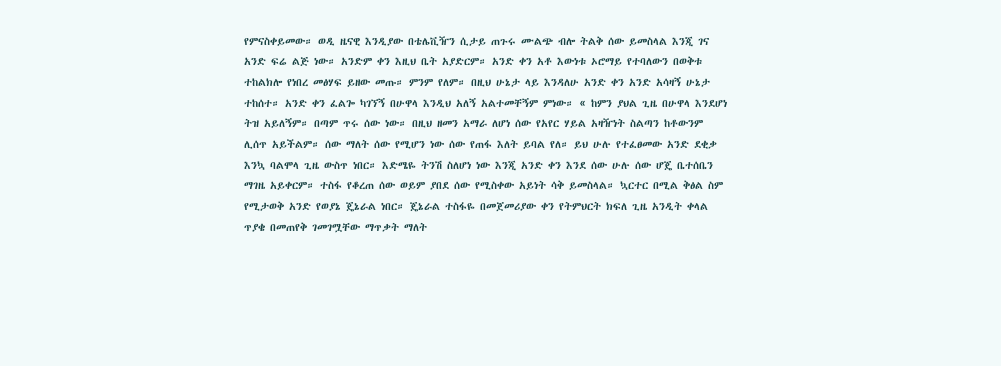የምናስቀይመው። ወዲ ዜናዊ እንዲያው በቴሌቪዥን ሲታይ ጠጉሩ ሙልጭ ብሎ ትልቅ ሰው ይመስላል እንጂ ገና አንድ ፍሬ ልጅ ነው። አንድም ቀን እዚህ ቤት አያድርም። አንድ ቀን አቶ እውነቱ ኦሮማይ የተባለውን በወቅቱ ተከልክሎ የነበረ መፅሃፍ ይዘው መጡ። ምንም የለም። በዚህ ሁኔታ ላይ እንዳለሁ አንድ ቀን አንድ አሳዛኝ ሁኔታ ተከሰተ። አንድ ቀን ፈልጐ ካገኘኝ በሁዋላ እንዲህ አለኝ አልተመቸኝም ምነው። « ከምን ያህል ጊዜ በሁዋላ እንደሆነ ትዝ አይለኝም። በጣም ጥሩ ሰው ነው። በዚህ ዘመን አማራ ለሆነ ሰው የአየር ሃይል አዛዥነት ስልጣን ከቶውንም ሊሰጥ አይችልም። ሰው ማለት ሰው የሚሆን ነው ሰው የጠፋ እለት ይባል የለ። ይህ ሁሉ የተፈፀመው አንድ ደቂቃ እንኳ ባልሞላ ጊዜ ውስጥ ነበር። እድሜዬ ትንሽ ስለሆነ ነው እንጂ አንድ ቀን እንደ ሰው ሁሉ ሰው ሆጄ ቤተሰቤን ማገዜ አይቀርም። ተስፋ የቆረጠ ሰው ወይም ያበደ ሰው የሚስቀው አይነት ሳቅ ይመስላል። ኳርተር በሚል ቅፅል ስም የሚታወቅ አንድ የወያኔ ጄኔራል ነበር። ጄኔራል ተስፋዬ በመጀመሪያው ቀን የትምህርት ክፍለ ጊዜ አንዲት ቀላል ጥያቄ በመጠየቅ ገመገሟቸው ማጥቃት ማለት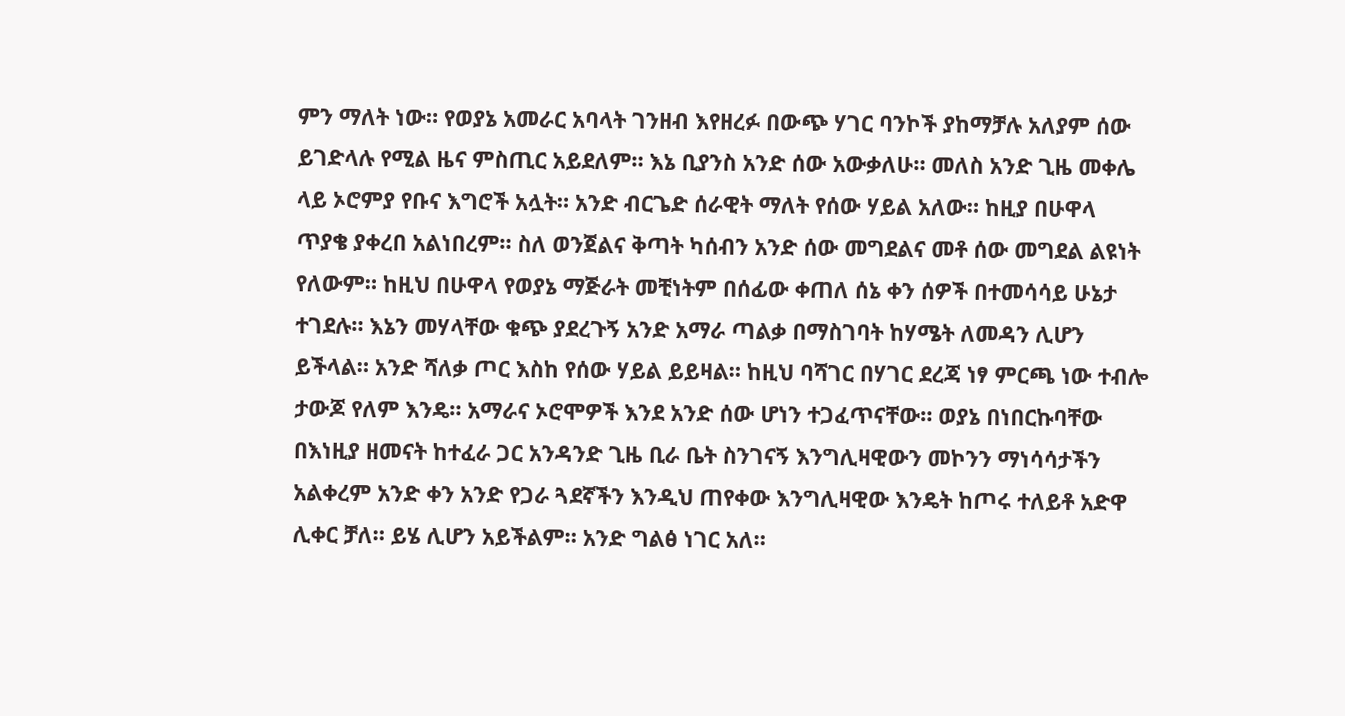ምን ማለት ነው። የወያኔ አመራር አባላት ገንዘብ እየዘረፉ በውጭ ሃገር ባንኮች ያከማቻሉ አለያም ሰው ይገድላሉ የሚል ዜና ምስጢር አይደለም። እኔ ቢያንስ አንድ ሰው አውቃለሁ። መለስ አንድ ጊዜ መቀሌ ላይ ኦሮምያ የቡና እግሮች አሏት። አንድ ብርጌድ ሰራዊት ማለት የሰው ሃይል አለው። ከዚያ በሁዋላ ጥያቄ ያቀረበ አልነበረም። ስለ ወንጀልና ቅጣት ካሰብን አንድ ሰው መግደልና መቶ ሰው መግደል ልዩነት የለውም። ከዚህ በሁዋላ የወያኔ ማጅራት መቺነትም በሰፊው ቀጠለ ሰኔ ቀን ሰዎች በተመሳሳይ ሁኔታ ተገደሉ። እኔን መሃላቸው ቁጭ ያደረጉኝ አንድ አማራ ጣልቃ በማስገባት ከሃሜት ለመዳን ሊሆን ይችላል። አንድ ሻለቃ ጦር እስከ የሰው ሃይል ይይዛል። ከዚህ ባሻገር በሃገር ደረጃ ነፃ ምርጫ ነው ተብሎ ታውጆ የለም እንዴ። አማራና ኦሮሞዎች እንደ አንድ ሰው ሆነን ተጋፈጥናቸው። ወያኔ በነበርኩባቸው በእነዚያ ዘመናት ከተፈራ ጋር አንዳንድ ጊዜ ቢራ ቤት ስንገናኝ እንግሊዛዊውን መኮንን ማነሳሳታችን አልቀረም አንድ ቀን አንድ የጋራ ጓደኛችን እንዲህ ጠየቀው እንግሊዛዊው እንዴት ከጦሩ ተለይቶ አድዋ ሊቀር ቻለ። ይሄ ሊሆን አይችልም። አንድ ግልፅ ነገር አለ።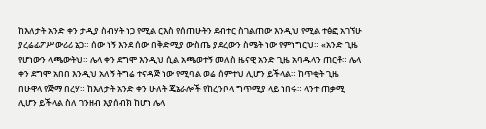ከእለታት አንድ ቀን ታዲያ ስብሃት ነጋ የሚል ርእስ የሰጠሁትን ደብተር ስገልጠው እንዲህ የሚል ተፅፎ አገኘሁ ያረሬፊፖሥውሪሪ ኔጋ። ሰው ነኝ እንደ ሰው በቅድሚያ ውስጤ ያደረውን ስሜት ነው የምነግርህ። «አንድ ጊዜ የሆነውን ላጫውትህ። ሌላ ቀን ደግሞ እንዲህ ሲል አጫወተኝ መለስ ዜናዊ አንድ ጊዜ አባዱላን ጠርቶ። ሌላ ቀን ደግሞ አበበ እንዲህ አለኝ ትግሬ ተናዳጅ ነው የሚባል ወሬ ሰምተህ ሊሆን ይችላል። ከጥቂት ጊዜ በሁዋላ የጅማ በረሃ። ከእለታት አንድ ቀን ሁለት ጄኔራሎች የከረንቦላ ግጥሚያ ላይ ነበሩ። ላንተ ጠቃሚ ሊሆን ይችላል ስለ ገንዘብ እያሰብክ ከሆነ ሌላ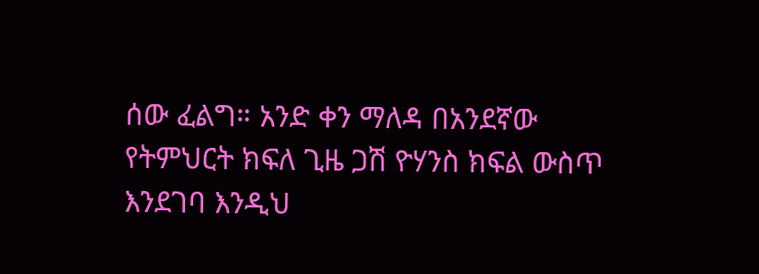ሰው ፈልግ። አንድ ቀን ማለዳ በአንደኛው የትምህርት ክፍለ ጊዜ ጋሽ ዮሃንስ ክፍል ውስጥ እንደገባ እንዲህ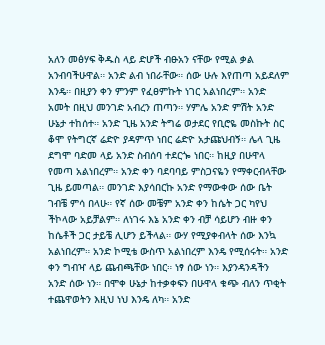አለን መፅሃፍ ቅዱስ ላይ ድሆች ብፁአን ናቸው የሚል ቃል አንብባችሁዋል። አንድ ልብ ነበራቸው። ሰው ሁሉ እየጠጣ አይደለም እንዴ። በዚያን ቀን ምንም የፈፀምኩት ነገር አልነበረም። አንድ አመት በዚህ መንገድ አብረን ጠጣን። ሃምሌ አንድ ምሽት አንድ ሁኔታ ተከሰተ። አንድ ጊዜ አንድ ትግሬ ወታደር የቢሮዬ መስኩት ስር ቆሞ የትግርኛ ሬድዮ ያዳምጥ ነበር ሬድዮ አታጩህብኝ። ሌላ ጊዜ ደግሞ ባድመ ላይ አንድ ስብሰባ ተደርጐ ነበር። ከዚያ በሁዋላ የመጣ አልነበረም። አንድ ቀን ባደባባይ ምስጋናዬን የማቀርብላቸው ጊዜ ይመጣል። መንገድ እያሳበርኩ አንድ የማውቀው ሰው ቤት ገብቼ ምሳ በላሁ። የኛ ሰው መቼም አንድ ቀን ከሴት ጋር ካየህ ችኮላው አይቻልም። ለነገሩ እኔ አንድ ቀን ብቻ ሳይሆን ብዙ ቀን ከሴቶች ጋር ታይቼ ሊሆን ይችላል። ውሃ የሚያቀብላት ሰው እንኳ አልነበረም። አንድ ኮሚቴ ውስጥ አልነበረም እንዴ የሚሰሩት። አንድ ቀን ግብዣ ላይ ጨብጫቸው ነበር። ነፃ ሰው ነን። እያንዳንዳችን አንድ ሰው ነን። በሞቀ ሁኔታ ከተቃቀፍን በሁዋላ ቁጭ ብለን ጥቂት ተጨዋወትን እዚህ ነህ እንዴ ለካ። አንድ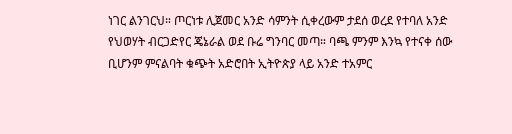ነገር ልንገርህ። ጦርነቱ ሊጀመር አንድ ሳምንት ሲቀረውም ታደሰ ወረደ የተባለ አንድ የህወሃት ብርጋድየር ጄኔራል ወደ ቡሬ ግንባር መጣ። ባጫ ምንም እንኳ የተናቀ ሰው ቢሆንም ምናልባት ቁጭት አድሮበት ኢትዮጵያ ላይ አንድ ተአምር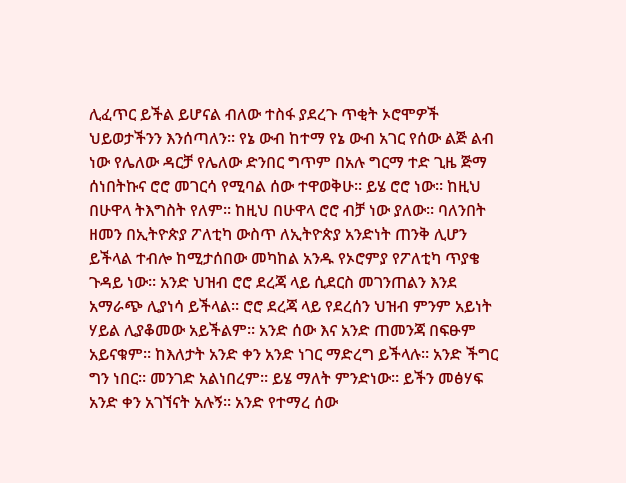ሊፈጥር ይችል ይሆናል ብለው ተስፋ ያደረጉ ጥቂት ኦሮሞዎች ህይወታችንን እንሰጣለን። የኔ ውብ ከተማ የኔ ውብ አገር የሰው ልጅ ልብ ነው የሌለው ዳርቻ የሌለው ድንበር ግጥም በአሉ ግርማ ተድ ጊዜ ጅማ ሰነበትኩና ሮሮ መገርሳ የሚባል ሰው ተዋወቅሁ። ይሄ ሮሮ ነው። ከዚህ በሁዋላ ትእግስት የለም። ከዚህ በሁዋላ ሮሮ ብቻ ነው ያለው። ባለንበት ዘመን በኢትዮጵያ ፖለቲካ ውስጥ ለኢትዮጵያ አንድነት ጠንቅ ሊሆን ይችላል ተብሎ ከሚታሰበው መካከል አንዱ የኦሮምያ የፖለቲካ ጥያቄ ጉዳይ ነው። አንድ ህዝብ ሮሮ ደረጃ ላይ ሲደርስ መገንጠልን እንደ አማራጭ ሊያነሳ ይችላል። ሮሮ ደረጃ ላይ የደረሰን ህዝብ ምንም አይነት ሃይል ሊያቆመው አይችልም። አንድ ሰው እና አንድ ጠመንጃ በፍፁም አይናቁም። ከእለታት አንድ ቀን አንድ ነገር ማድረግ ይችላሉ። አንድ ችግር ግን ነበር። መንገድ አልነበረም። ይሄ ማለት ምንድነው። ይችን መፅሃፍ አንድ ቀን አገኘናት አሉኝ። አንድ የተማረ ሰው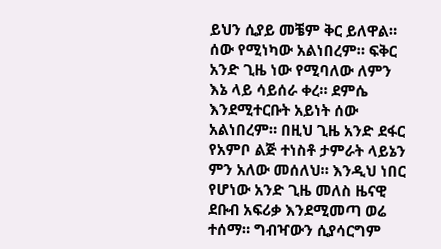ይህን ሲያይ መቼም ቅር ይለዋል። ሰው የሚነካው አልነበረም። ፍቅር አንድ ጊዜ ነው የሚባለው ለምን እኔ ላይ ሳይሰራ ቀረ። ደምሴ እንደሚተርቡት አይነት ሰው አልነበረም። በዚህ ጊዜ አንድ ደፋር የአምቦ ልጅ ተነስቶ ታምራት ላይኔን ምን አለው መሰለህ። እንዲህ ነበር የሆነው አንድ ጊዜ መለስ ዜናዊ ደቡብ አፍሪቃ እንደሚመጣ ወሬ ተሰማ። ግብዣውን ሲያሳርግም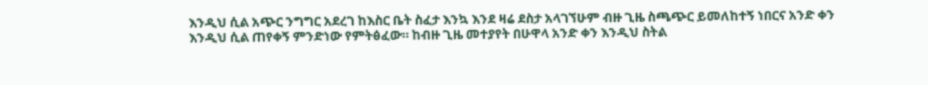እንዲህ ሲል አጭር ንግግር አደረገ ከእስር ቤት ስፈታ እንኳ እንደ ዛሬ ደስታ አላገኘሁም ብዙ ጊዜ ስጫጭር ይመለከተኝ ነበርና አንድ ቀን እንዲህ ሲል ጠየቀኝ ምንድነው የምትፅፈው። ከብዙ ጊዜ መተያየት በሁዋላ አንድ ቀን እንዲህ ስትል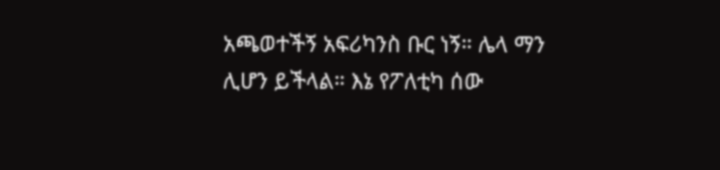አጫወተችኝ አፍሪካንስ ቡር ነኝ። ሌላ ማን ሊሆን ይችላል። እኔ የፖለቲካ ሰው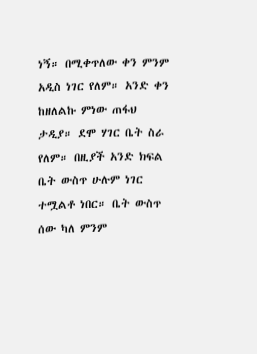ነኝ። በሚቀጥለው ቀን ምንም አዲስ ነገር የለም። አንድ ቀን ከዘለልኩ ምነው ጠፋህ ታዲያ። ደሞ ሃገር ቤት ስራ የለም። በዚያች አንድ ክፍል ቤት ውስጥ ሁሉም ነገር ተሟልቶ ነበር። ቤት ውስጥ ሰው ካለ ምንም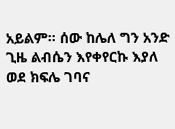አይልም። ሰው ከሌለ ግን አንድ ጊዜ ልብሴን እየቀየርኩ እያለ ወደ ክፍሌ ገባና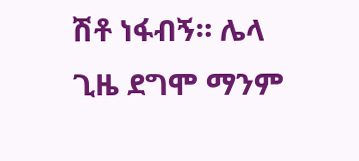ሽቶ ነፋብኝ። ሌላ ጊዜ ደግሞ ማንም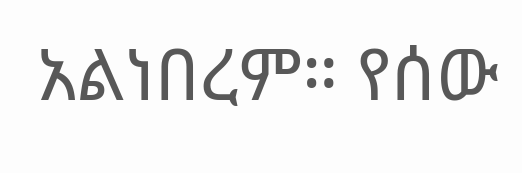አልነበረም። የሰው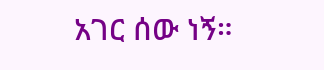አገር ሰው ነኝ።